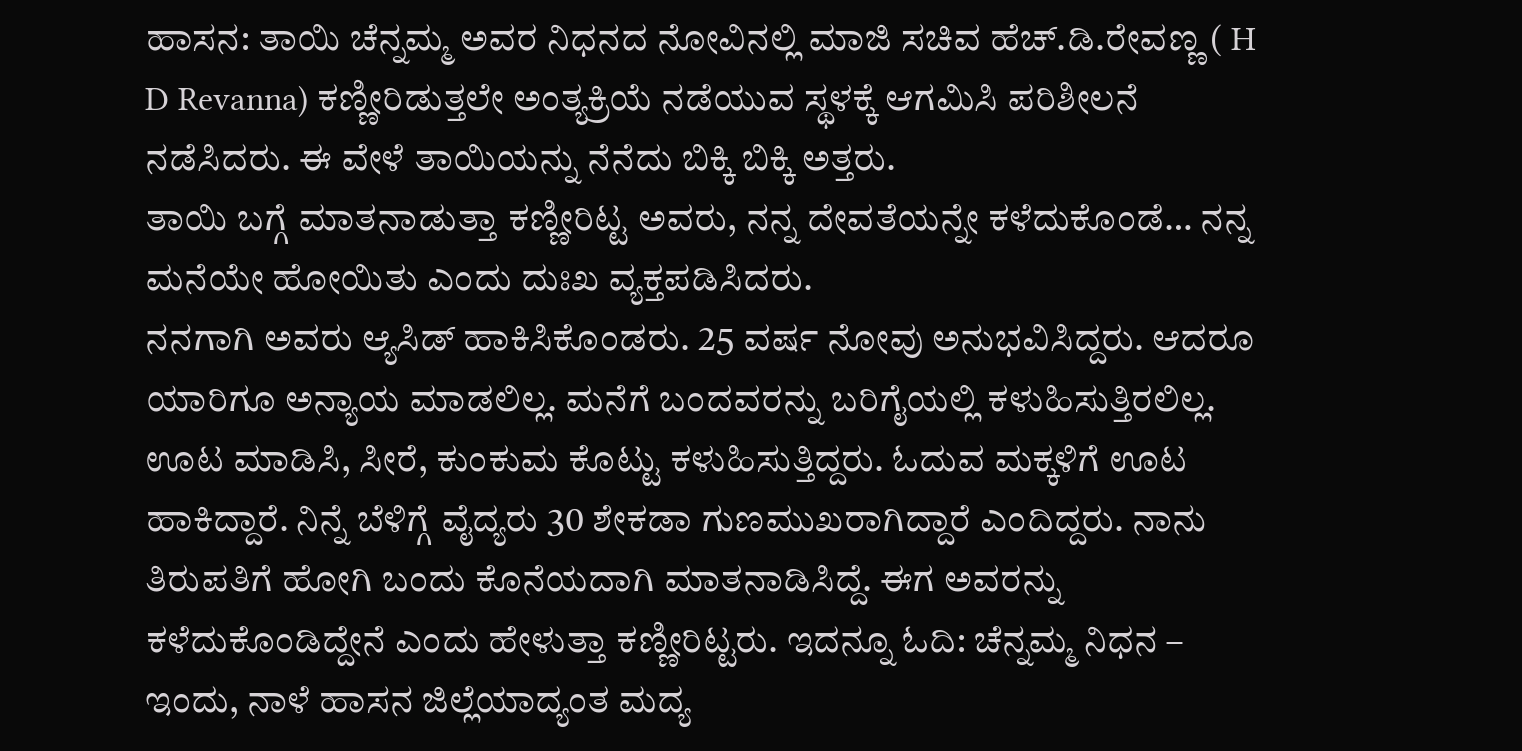ಹಾಸನ: ತಾಯಿ ಚೆನ್ನಮ್ಮ ಅವರ ನಿಧನದ ನೋವಿನಲ್ಲಿ ಮಾಜಿ ಸಚಿವ ಹೆಚ್.ಡಿ.ರೇವಣ್ಣ ( H D Revanna) ಕಣ್ಣೀರಿಡುತ್ತಲೇ ಅಂತ್ಯಕ್ರಿಯೆ ನಡೆಯುವ ಸ್ಥಳಕ್ಕೆ ಆಗಮಿಸಿ ಪರಿಶೀಲನೆ ನಡೆಸಿದರು. ಈ ವೇಳೆ ತಾಯಿಯನ್ನು ನೆನೆದು ಬಿಕ್ಕಿ ಬಿಕ್ಕಿ ಅತ್ತರು.
ತಾಯಿ ಬಗ್ಗೆ ಮಾತನಾಡುತ್ತಾ ಕಣ್ಣೀರಿಟ್ಟ ಅವರು, ನನ್ನ ದೇವತೆಯನ್ನೇ ಕಳೆದುಕೊಂಡೆ… ನನ್ನ ಮನೆಯೇ ಹೋಯಿತು ಎಂದು ದುಃಖ ವ್ಯಕ್ತಪಡಿಸಿದರು.
ನನಗಾಗಿ ಅವರು ಆ್ಯಸಿಡ್ ಹಾಕಿಸಿಕೊಂಡರು. 25 ವರ್ಷ ನೋವು ಅನುಭವಿಸಿದ್ದರು. ಆದರೂ ಯಾರಿಗೂ ಅನ್ಯಾಯ ಮಾಡಲಿಲ್ಲ. ಮನೆಗೆ ಬಂದವರನ್ನು ಬರಿಗೈಯಲ್ಲಿ ಕಳುಹಿಸುತ್ತಿರಲಿಲ್ಲ. ಊಟ ಮಾಡಿಸಿ, ಸೀರೆ, ಕುಂಕುಮ ಕೊಟ್ಟು ಕಳುಹಿಸುತ್ತಿದ್ದರು. ಓದುವ ಮಕ್ಕಳಿಗೆ ಊಟ ಹಾಕಿದ್ದಾರೆ. ನಿನ್ನೆ ಬೆಳಿಗ್ಗೆ ವೈದ್ಯರು 30 ಶೇಕಡಾ ಗುಣಮುಖರಾಗಿದ್ದಾರೆ ಎಂದಿದ್ದರು. ನಾನು ತಿರುಪತಿಗೆ ಹೋಗಿ ಬಂದು ಕೊನೆಯದಾಗಿ ಮಾತನಾಡಿಸಿದ್ದೆ. ಈಗ ಅವರನ್ನು ಕಳೆದುಕೊಂಡಿದ್ದೇನೆ ಎಂದು ಹೇಳುತ್ತಾ ಕಣ್ಣೀರಿಟ್ಟರು. ಇದನ್ನೂ ಓದಿ: ಚೆನ್ನಮ್ಮ ನಿಧನ – ಇಂದು, ನಾಳೆ ಹಾಸನ ಜಿಲ್ಲೆಯಾದ್ಯಂತ ಮದ್ಯ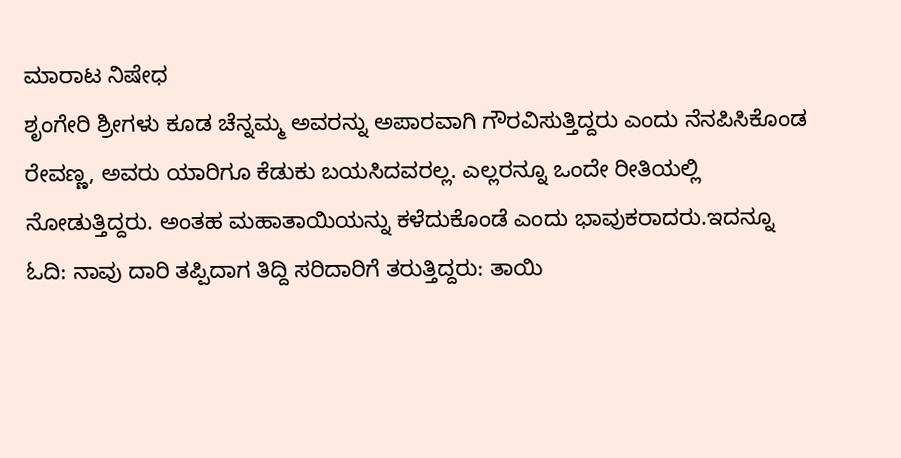ಮಾರಾಟ ನಿಷೇಧ
ಶೃಂಗೇರಿ ಶ್ರೀಗಳು ಕೂಡ ಚೆನ್ನಮ್ಮ ಅವರನ್ನು ಅಪಾರವಾಗಿ ಗೌರವಿಸುತ್ತಿದ್ದರು ಎಂದು ನೆನಪಿಸಿಕೊಂಡ ರೇವಣ್ಣ, ಅವರು ಯಾರಿಗೂ ಕೆಡುಕು ಬಯಸಿದವರಲ್ಲ. ಎಲ್ಲರನ್ನೂ ಒಂದೇ ರೀತಿಯಲ್ಲಿ ನೋಡುತ್ತಿದ್ದರು. ಅಂತಹ ಮಹಾತಾಯಿಯನ್ನು ಕಳೆದುಕೊಂಡೆ ಎಂದು ಭಾವುಕರಾದರು.ಇದನ್ನೂ ಓದಿ: ನಾವು ದಾರಿ ತಪ್ಪಿದಾಗ ತಿದ್ದಿ ಸರಿದಾರಿಗೆ ತರುತ್ತಿದ್ದರು: ತಾಯಿ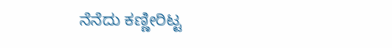ನೆನೆದು ಕಣ್ಣೀರಿಟ್ಟ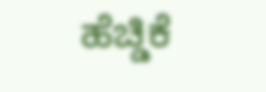ಹೆಚ್ಡಿಕೆ